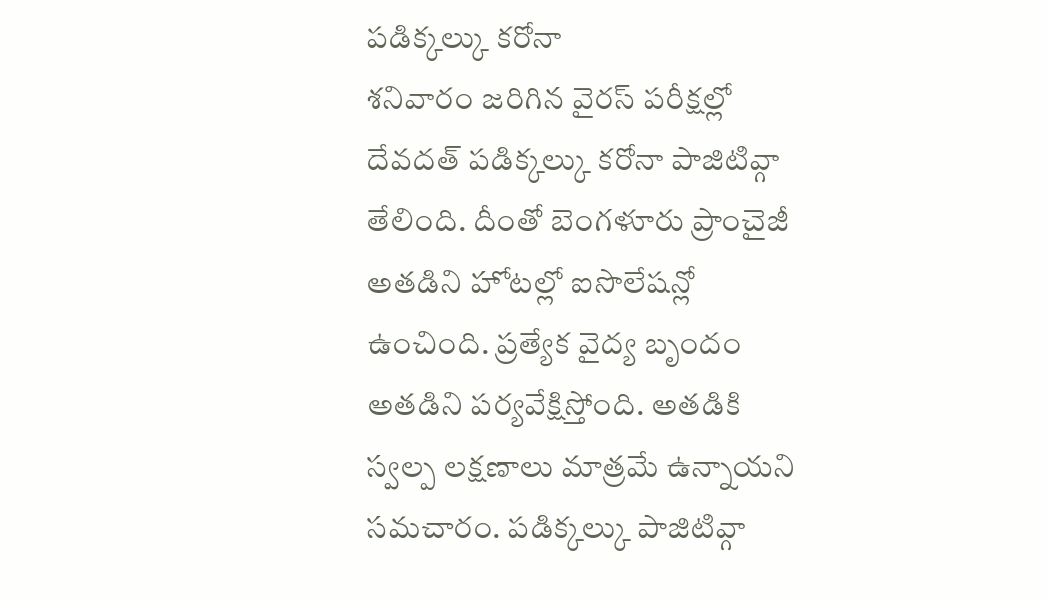పడిక్కల్కు కరోనా
శనివారం జరిగిన వైరస్ పరీక్షల్లో దేవదత్ పడిక్కల్కు కరోనా పాజిటివ్గా తేలింది. దీంతో బెంగళూరు ప్రాంచైజీ అతడిని హోటల్లో ఐసొలేషన్లో ఉంచింది. ప్రత్యేక వైద్య బృందం అతడిని పర్యవేక్షిస్తోంది. అతడికి స్వల్ప లక్షణాలు మాత్రమే ఉన్నాయని సమచారం. పడిక్కల్కు పాజిటివ్గా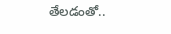తేలడంతో..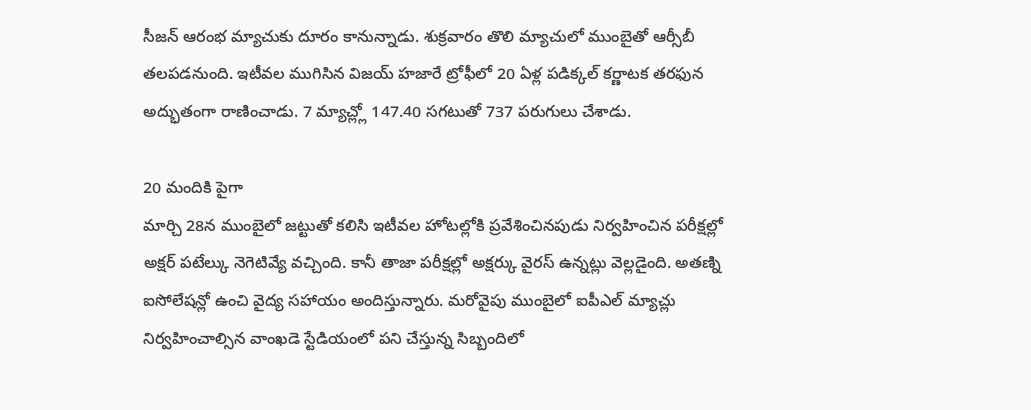సీజన్ ఆరంభ మ్యాచుకు దూరం కానున్నాడు. శుక్రవారం తొలి మ్యాచులో ముంబైతో ఆర్సీబీ తలపడనుంది. ఇటీవల ముగిసిన విజయ్ హజారే ట్రోఫీలో 20 ఏళ్ల పడిక్కల్ కర్ణాటక తరఫున అద్భుతంగా రాణించాడు. 7 మ్యాచ్ల్లో 147.40 సగటుతో 737 పరుగులు చేశాడు.

20 మందికి పైగా
మార్చి 28న ముంబైలో జట్టుతో కలిసి ఇటీవల హోటల్లోకి ప్రవేశించినపుడు నిర్వహించిన పరీక్షల్లో అక్షర్ పటేల్కు నెగెటివ్యే వచ్చింది. కానీ తాజా పరీక్షల్లో అక్షర్కు వైరస్ ఉన్నట్లు వెల్లడైంది. అతణ్ని ఐసోలేషన్లో ఉంచి వైద్య సహాయం అందిస్తున్నారు. మరోవైపు ముంబైలో ఐపీఎల్ మ్యాచ్లు నిర్వహించాల్సిన వాంఖడె స్టేడియంలో పని చేస్తున్న సిబ్బందిలో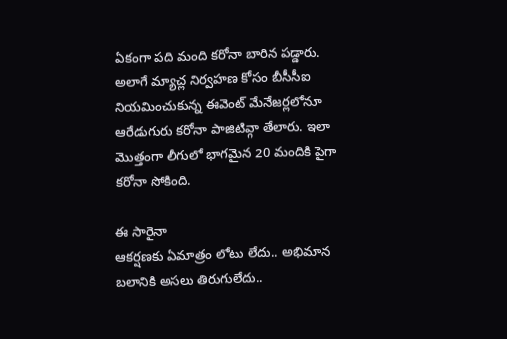ఏకంగా పది మంది కరోనా బారిన పడ్డారు. అలాగే మ్యాచ్ల నిర్వహణ కోసం బీసీసీఐ నియమించుకున్న ఈవెంట్ మేనేజర్లలోనూ ఆరేడుగురు కరోనా పాజిటివ్గా తేలారు. ఇలా మొత్తంగా లీగులో భాగమైన 20 మందికి పైగా కరోనా సోకింది.

ఈ సారైనా
ఆకర్షణకు ఏమాత్రం లోటు లేదు.. అభిమాన బలానికి అసలు తిరుగులేదు..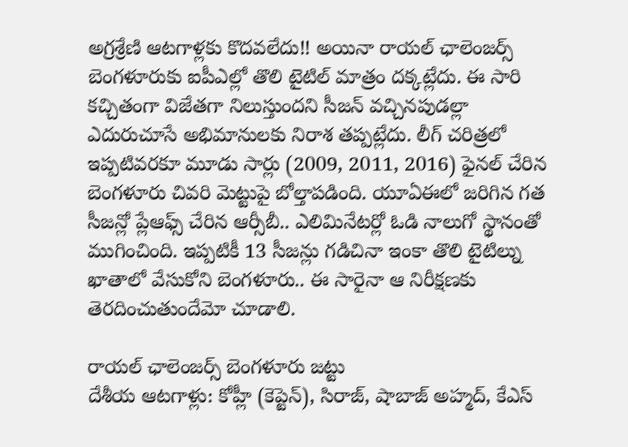అగ్రశ్రేణి ఆటగాళ్లకు కొదవలేదు!! అయినా రాయల్ ఛాలెంజర్స్ బెంగళూరుకు ఐపీఎల్లో తొలి టైటిల్ మాత్రం దక్కట్లేదు. ఈ సారి కచ్చితంగా విజేతగా నిలుస్తుందని సీజన్ వచ్చినపుడల్లా ఎదురుచూసే అభిమానులకు నిరాశ తప్పట్లేదు. లీగ్ చరిత్రలో ఇప్పటివరకూ మూడు సార్లు (2009, 2011, 2016) ఫైనల్ చేరిన బెంగళూరు చివరి మెట్టుపై బోల్తాపడింది. యూఏఈలో జరిగిన గత సీజన్లో ప్లేఆఫ్స్ చేరిన ఆర్సీబీ.. ఎలిమినేటర్లో ఓడి నాలుగో స్థానంతో ముగించింది. ఇప్పటికీ 13 సీజన్లు గడిచినా ఇంకా తొలి టైటిల్ను ఖాతాలో వేసుకోని బెంగళూరు.. ఈ సారైనా ఆ నిరీక్షణకు తెరదించుతుందేమో చూడాలి.

రాయల్ ఛాలెంజర్స్ బెంగళూరు జట్టు
దేశీయ ఆటగాళ్లు: కోహ్లీ (కెప్టెన్), సిరాజ్, షాబాజ్ అహ్మద్, కేఎస్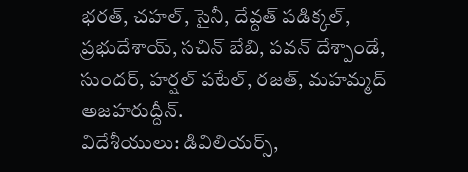భరత్, చహల్, సైనీ, దేవ్దత్ పడిక్కల్, ప్రభుదేశాయ్, సచిన్ బేబి, పవన్ దేశ్పాండే, సుందర్, హర్షల్ పటేల్, రజత్, మహమ్మద్ అజహరుద్దీన్.
విదేశీయులు: డివిలియర్స్,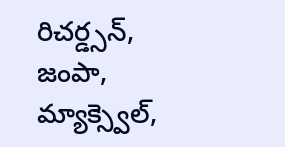రిచర్డ్సన్, జంపా, మ్యాక్స్వెల్,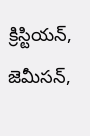క్రిస్టియన్, జెమీసన్,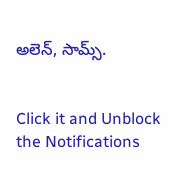అలెన్, సామ్స్.


Click it and Unblock the Notifications